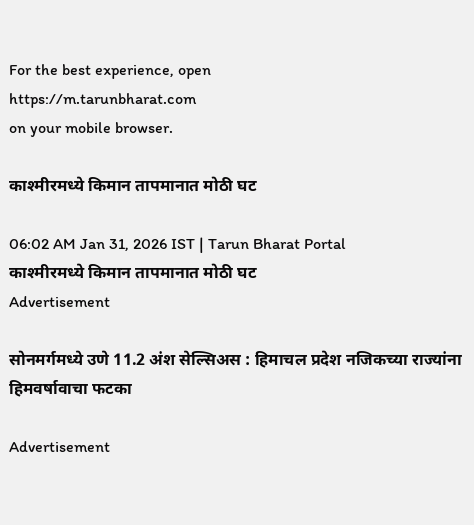For the best experience, open
https://m.tarunbharat.com
on your mobile browser.

काश्मीरमध्ये किमान तापमानात मोठी घट

06:02 AM Jan 31, 2026 IST | Tarun Bharat Portal
काश्मीरमध्ये किमान तापमानात मोठी घट
Advertisement

सोनमर्गमध्ये उणे 11.2 अंश सेल्सिअस : हिमाचल प्रदेश नजिकच्या राज्यांना हिमवर्षावाचा फटका

Advertisement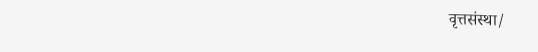वृत्तसंस्था/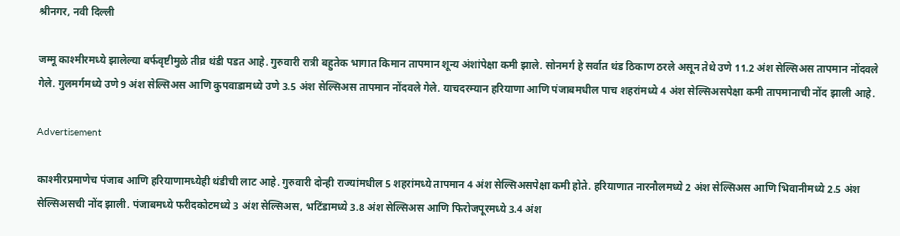श्रीनगर, नवी दिल्ली

जम्मू काश्मीरमध्ये झालेल्या बर्फवृष्टीमुळे तीव्र थंडी पडत आहे. गुरुवारी रात्री बहुतेक भागात किमान तापमान शून्य अंशांपेक्षा कमी झाले. सोनमर्ग हे सर्वात थंड ठिकाण ठरले असून तेथे उणे 11.2 अंश सेल्सिअस तापमान नोंदवले गेले. गुलमर्गमध्ये उणे 9 अंश सेल्सिअस आणि कुपवाडामध्ये उणे 3.5 अंश सेल्सिअस तापमान नोंदवले गेले. याचदरम्यान हरियाणा आणि पंजाबमधील पाच शहरांमध्ये 4 अंश सेल्सिअसपेक्षा कमी तापमानाची नोंद झाली आहे.

Advertisement

काश्मीरप्रमाणेच पंजाब आणि हरियाणामध्येही थंडीची लाट आहे. गुरुवारी दोन्ही राज्यांमधील 5 शहरांमध्ये तापमान 4 अंश सेल्सिअसपेक्षा कमी होते. हरियाणात नारनौलमध्ये 2 अंश सेल्सिअस आणि भिवानीमध्ये 2.5 अंश सेल्सिअसची नोंद झाली. पंजाबमध्ये फरीदकोटमध्ये 3 अंश सेल्सिअस, भटिंडामध्ये 3.8 अंश सेल्सिअस आणि फिरोजपूरमध्ये 3.4 अंश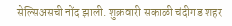सेल्सिअसची नोंद झाली. शुक्रवारी सकाळी चंदीगड शहर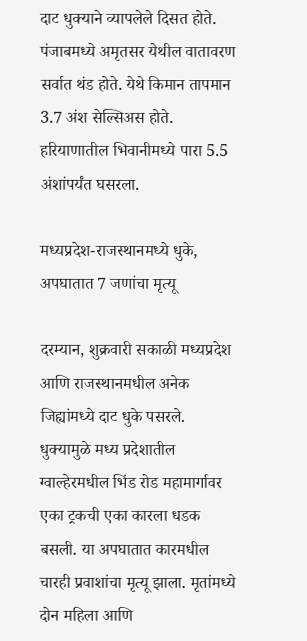दाट धुक्याने व्यापलेले दिसत होते. पंजाबमध्ये अमृतसर येथील वातावरण सर्वात थंड होते. येथे किमान तापमान 3.7 अंश सेल्सिअस होते. हरियाणातील भिवानीमध्ये पारा 5.5 अंशांपर्यंत घसरला.

मध्यप्रदेश-राजस्थानमध्ये धुके, अपघातात 7 जणांचा मृत्यू

दरम्यान, शुक्रवारी सकाळी मध्यप्रदेश आणि राजस्थानमधील अनेक जिह्यांमध्ये दाट धुके पसरले. धुक्यामुळे मध्य प्रदेशातील ग्वाल्हेरमधील भिंड रोड महामार्गावर एका ट्रकची एका कारला धडक बसली. या अपघातात कारमधील चारही प्रवाशांचा मृत्यू झाला. मृतांमध्ये दोन महिला आणि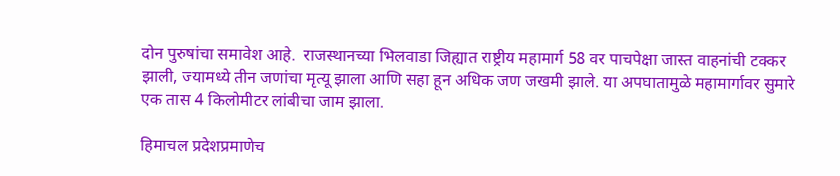दोन पुरुषांचा समावेश आहे.  राजस्थानच्या भिलवाडा जिह्यात राष्ट्रीय महामार्ग 58 वर पाचपेक्षा जास्त वाहनांची टक्कर झाली, ज्यामध्ये तीन जणांचा मृत्यू झाला आणि सहा हून अधिक जण जखमी झाले. या अपघातामुळे महामार्गावर सुमारे एक तास 4 किलोमीटर लांबीचा जाम झाला.

हिमाचल प्रदेशप्रमाणेच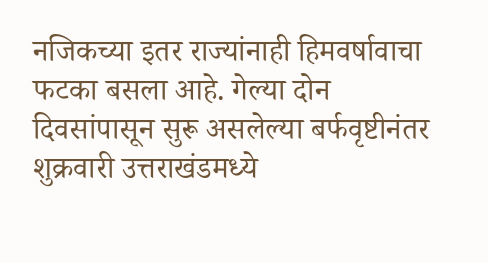नजिकच्या इतर राज्यांनाही हिमवर्षावाचा फटका बसला आहे. गेल्या दोन दिवसांपासून सुरू असलेल्या बर्फवृष्टीनंतर शुक्रवारी उत्तराखंडमध्ये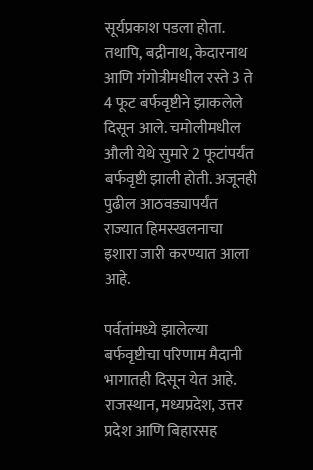सूर्यप्रकाश पडला होता. तथापि, बद्रीनाथ, केदारनाथ आणि गंगोत्रीमधील रस्ते 3 ते 4 फूट बर्फवृष्टीने झाकलेले दिसून आले. चमोलीमधील औली येथे सुमारे 2 फूटांपर्यंत बर्फवृष्टी झाली होती. अजूनही पुढील आठवड्यापर्यंत राज्यात हिमस्खलनाचा इशारा जारी करण्यात आला आहे.

पर्वतांमध्ये झालेल्या बर्फवृष्टीचा परिणाम मैदानी भागातही दिसून येत आहे. राजस्थान, मध्यप्रदेश, उत्तर प्रदेश आणि बिहारसह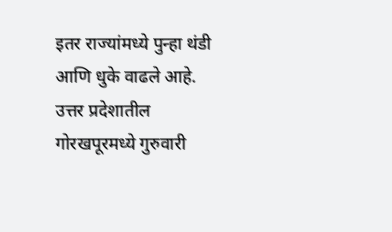इतर राज्यांमध्ये पुन्हा थंडी आणि धुके वाढले आहे. उत्तर प्रदेशातील गोरखपूरमध्ये गुरुवारी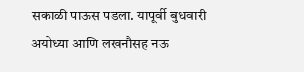सकाळी पाऊस पडला. यापूर्वी बुधवारी अयोध्या आणि लखनौसह नऊ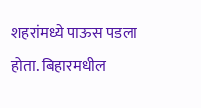शहरांमध्ये पाऊस पडला होता. बिहारमधील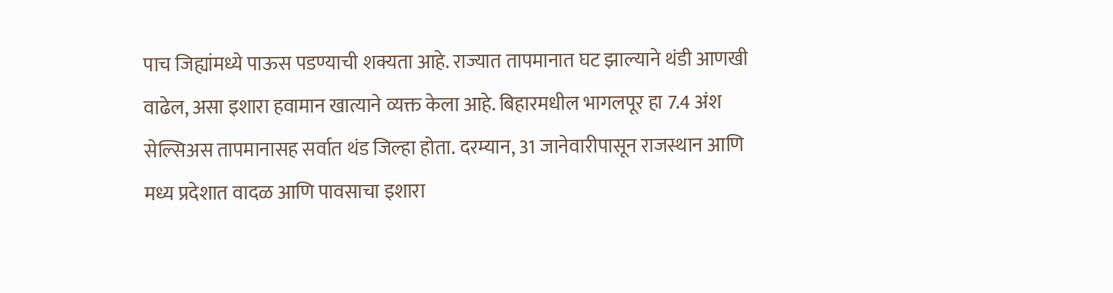पाच जिह्यांमध्ये पाऊस पडण्याची शक्यता आहे. राज्यात तापमानात घट झाल्याने थंडी आणखी वाढेल, असा इशारा हवामान खात्याने व्यक्त केला आहे. बिहारमधील भागलपूर हा 7.4 अंश सेल्सिअस तापमानासह सर्वात थंड जिल्हा होता. दरम्यान, 31 जानेवारीपासून राजस्थान आणि मध्य प्रदेशात वादळ आणि पावसाचा इशारा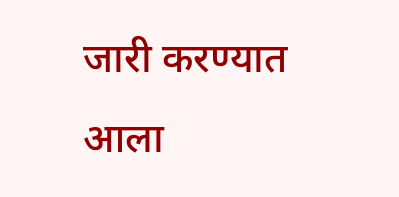जारी करण्यात आला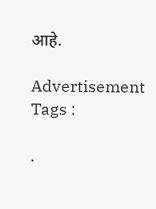आहे.

Advertisement
Tags :

.